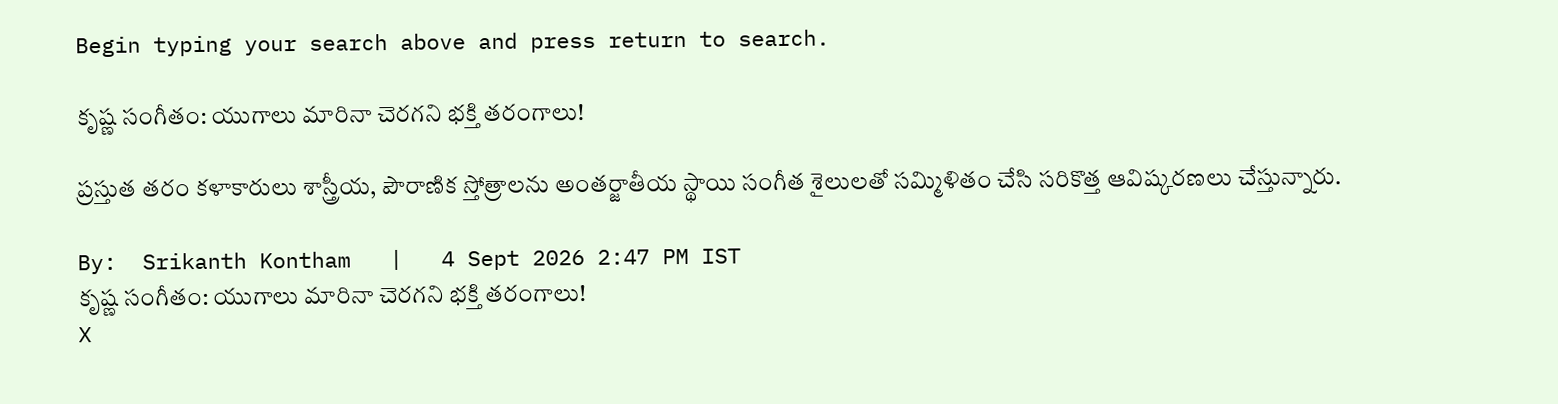Begin typing your search above and press return to search.

కృష్ణ సంగీతం: యుగాలు మారినా చెరగని భక్తి తరంగాలు!

ప్రస్తుత తరం కళాకారులు శాస్త్రీయ, పౌరాణిక స్తోత్రాలను అంతర్జాతీయ స్థాయి సంగీత శైలులతో సమ్మిళితం చేసి సరికొత్త ఆవిష్కరణలు చేస్తున్నారు.

By:  Srikanth Kontham   |   4 Sept 2026 2:47 PM IST
కృష్ణ సంగీతం: యుగాలు మారినా చెరగని భక్తి తరంగాలు!
X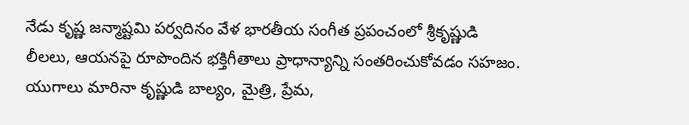నేడు కృష్ణ జన్మాష్టమి పర్వదినం వేళ భారతీయ సంగీత ప్రపంచంలో శ్రీకృష్ణుడి లీలలు, ఆయనపై రూపొందిన భక్తిగీతాలు ప్రాధాన్యాన్ని సంతరించుకోవ‌డం స‌హ‌జం. యుగాలు మారినా కృష్ణుడి బాల్యం, మైత్రి, ప్రేమ,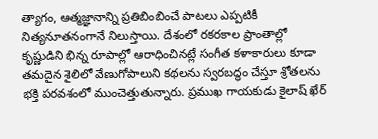త్యాగం, ఆత్మజ్ఞానాన్ని ప్రతిబింబించే పాటలు ఎప్పటికీ నిత్యనూతనంగానే నిలుస్తాయి. దేశంలో రకరకాల ప్రాంతాల్లో కృష్ణుడిని భిన్న రూపాల్లో ఆరాధించినట్లే సంగీత కళాకారులు కూడా తమదైన శైలిలో వేణుగోపాలుని కథలను స్వరబద్ధం చేస్తూ శ్రోతలను భక్తి పరవశంలో ముంచెత్తుతున్నారు. ప్రముఖ గాయకుడు కైలాష్ ఖేర్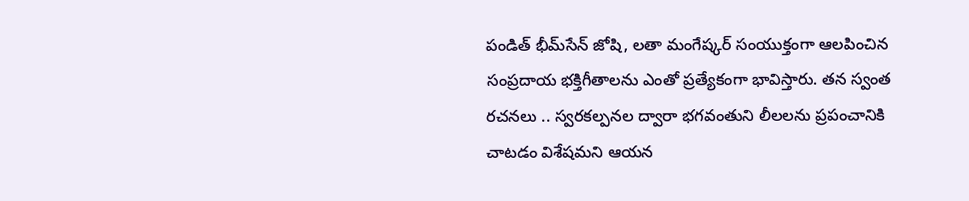పండిత్ భీమ్‌సేన్ జోషి, లతా మంగేష్కర్ సంయుక్తంగా ఆలపించిన సంప్రదాయ భక్తిగీతాలను ఎంతో ప్రత్యేకంగా భావిస్తారు. తన‌ స్వంత రచనలు .. స్వరకల్పనల ద్వారా భగవంతుని లీలలను ప్రపంచానికి చాటడం విశేషమని ఆయన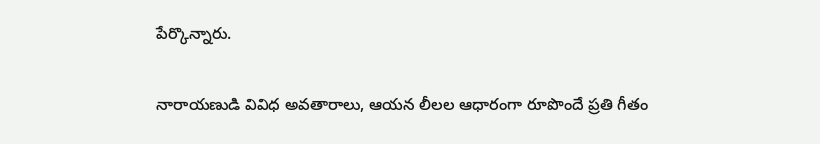పేర్కొన్నారు.

నారాయణుడి వివిధ అవతారాలు, ఆయన లీలల ఆధారంగా రూపొందే ప్రతి గీతం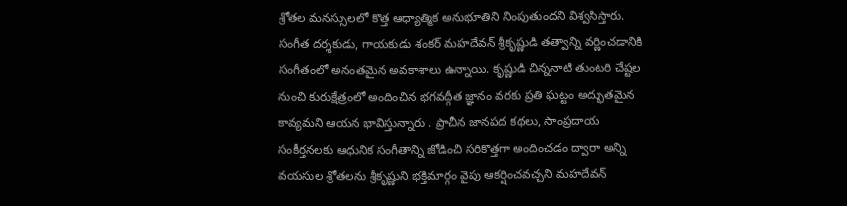శ్రోతల మనస్సులలో కొత్త ఆధ్యాత్మిక అనుభూతిని నింపుతుందని విశ్వసిస్తారు. సంగీత దర్శకుడు, గాయకుడు శంకర్ మహదేవన్ శ్రీకృష్ణుడి తత్వాన్ని వర్ణించడానికి సంగీతంలో అనంతమైన అవకాశాలు ఉన్నాయి. కృష్ణుడి చిన్ననాటి తుంటరి చేష్టల నుంచి కురుక్షేత్రంలో అందించిన భగవద్గీత జ్ఞానం వరకు ప్రతి ఘట్టం అద్భుతమైన కావ్యమని ఆయన భావిస్తున్నారు . ప్రాచీన జానపద కథలు, సాంప్రదాయ సంకీర్తనలకు ఆధునిక సంగీతాన్ని జోడించి సరికొత్తగా అందించడం ద్వారా అన్ని వయసుల శ్రోతలను శ్రీకృష్ణుని భక్తిమార్గం వైపు ఆకర్షించవచ్చని మ‌హదేవ‌న్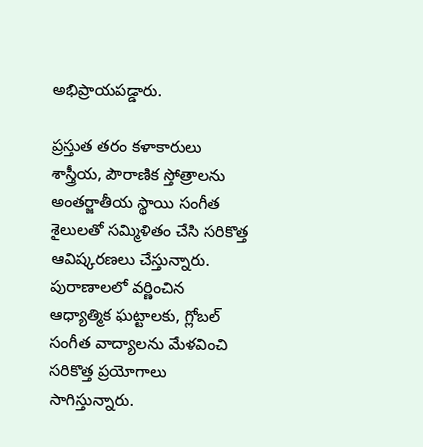అభిప్రాయపడ్డారు.

ప్రస్తుత తరం కళాకారులు శాస్త్రీయ, పౌరాణిక స్తోత్రాలను అంతర్జాతీయ స్థాయి సంగీత శైలులతో సమ్మిళితం చేసి సరికొత్త ఆవిష్కరణలు చేస్తున్నారు. పురాణాలలో వర్ణించిన ఆధ్యాత్మిక ఘట్టాలకు, గ్లోబల్ సంగీత వాద్యాలను మేళవించి సరికొత్త ప్రయోగాలు సాగిస్తున్నారు.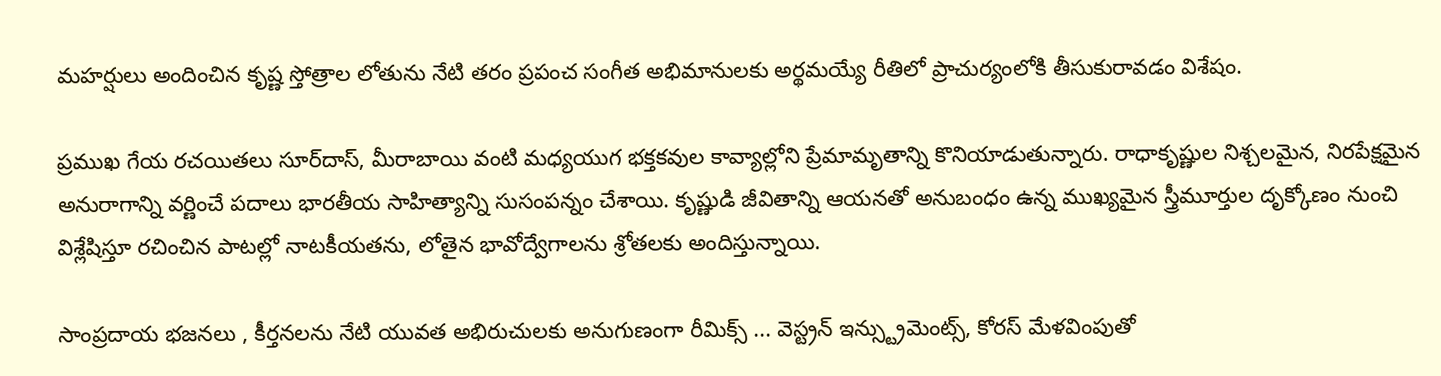మహర్షులు అందించిన కృష్ణ స్తోత్రాల లోతును నేటి తరం ప్రపంచ సంగీత అభిమానులకు అర్థమయ్యే రీతిలో ప్రాచుర్యంలోకి తీసుకురావడం విశేషం.

ప్రముఖ గేయ రచయితలు సూర్‌దాస్, మీరాబాయి వంటి మధ్యయుగ భక్తకవుల కావ్యాల్లోని ప్రేమామృతాన్ని కొనియాడుతున్నారు. రాధాకృష్ణుల నిశ్చలమైన, నిరపేక్షమైన అనురాగాన్ని వర్ణించే పదాలు భారతీయ సాహిత్యాన్ని సుసంపన్నం చేశాయి. కృష్ణుడి జీవితాన్ని ఆయనతో అనుబంధం ఉన్న ముఖ్యమైన స్త్రీమూర్తుల దృక్కోణం నుంచి విశ్లేషిస్తూ ర‌చించిన‌ పాటల్లో నాటకీయతను, లోతైన భావోద్వేగాలను శ్రోతలకు అందిస్తున్నాయి.

సాంప్రదాయ భజనలు , కీర్తనలను నేటి యువత అభిరుచులకు అనుగుణంగా రీమిక్స్ ... వెస్ట్రన్ ఇన్స్ట్రుమెంట్స్, కోరస్ మేళవింపుతో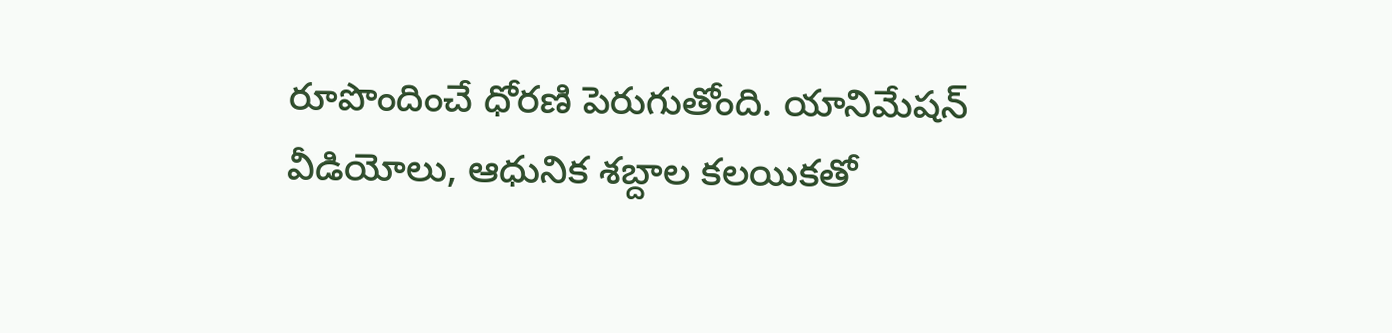రూపొందించే ధోరణి పెరుగుతోంది. యానిమేషన్ వీడియోలు, ఆధునిక శబ్దాల కలయికతో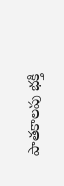పాతకాలపు భక్తి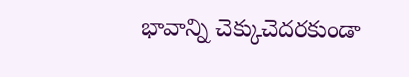భావాన్ని చెక్కుచెదరకుండా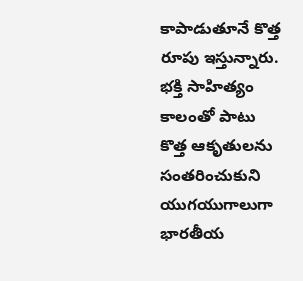కాపాడుతూనే కొత్త రూపు ఇస్తున్నారు. భక్తి సాహిత్యం కాలంతో పాటు కొత్త ఆకృతులను సంతరించుకుని యుగయుగాలుగా భారతీయ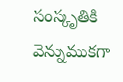సంస్కృతికి వెన్నుముకగా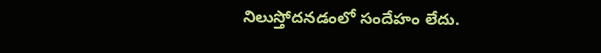నిలుస్తోదనడంలో సందేహం లేదు.